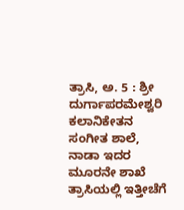ತ್ರಾಸಿ, ಅ. 5 : ಶ್ರೀ ದುರ್ಗಾಪರಮೇಶ್ವರಿ ಕಲಾನಿಕೇತನ ಸಂಗೀತ ಶಾಲೆ, ನಾಡಾ ಇದರ ಮೂರನೇ ಶಾಖೆ ತ್ರಾಸಿಯಲ್ಲಿ ಇತ್ತೀಚೆಗೆ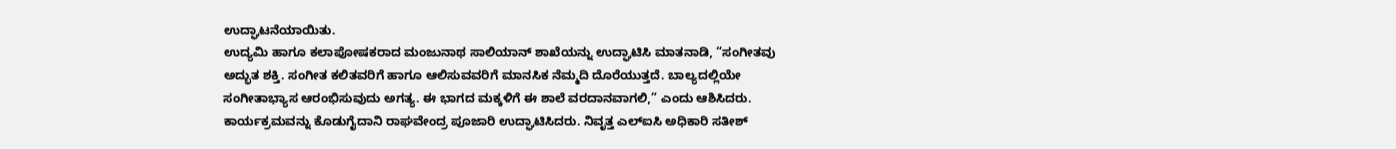ಉದ್ಘಾಟನೆಯಾಯಿತು.
ಉದ್ಯಮಿ ಹಾಗೂ ಕಲಾಪೋಷಕರಾದ ಮಂಜುನಾಥ ಸಾಲಿಯಾನ್ ಶಾಖೆಯನ್ನು ಉದ್ಘಾಟಿಸಿ ಮಾತನಾಡಿ, “ಸಂಗೀತವು ಅದ್ಭುತ ಶಕ್ತಿ. ಸಂಗೀತ ಕಲಿತವರಿಗೆ ಹಾಗೂ ಆಲಿಸುವವರಿಗೆ ಮಾನಸಿಕ ನೆಮ್ಮದಿ ದೊರೆಯುತ್ತದೆ. ಬಾಲ್ಯದಲ್ಲಿಯೇ ಸಂಗೀತಾಭ್ಯಾಸ ಆರಂಭಿಸುವುದು ಅಗತ್ಯ. ಈ ಭಾಗದ ಮಕ್ಕಳಿಗೆ ಈ ಶಾಲೆ ವರದಾನವಾಗಲಿ,” ಎಂದು ಆಶಿಸಿದರು.
ಕಾರ್ಯಕ್ರಮವನ್ನು ಕೊಡುಗೈದಾನಿ ರಾಘವೇಂದ್ರ ಪೂಜಾರಿ ಉದ್ಘಾಟಿಸಿದರು. ನಿವೃತ್ತ ಎಲ್ಐಸಿ ಅಧಿಕಾರಿ ಸತೀಶ್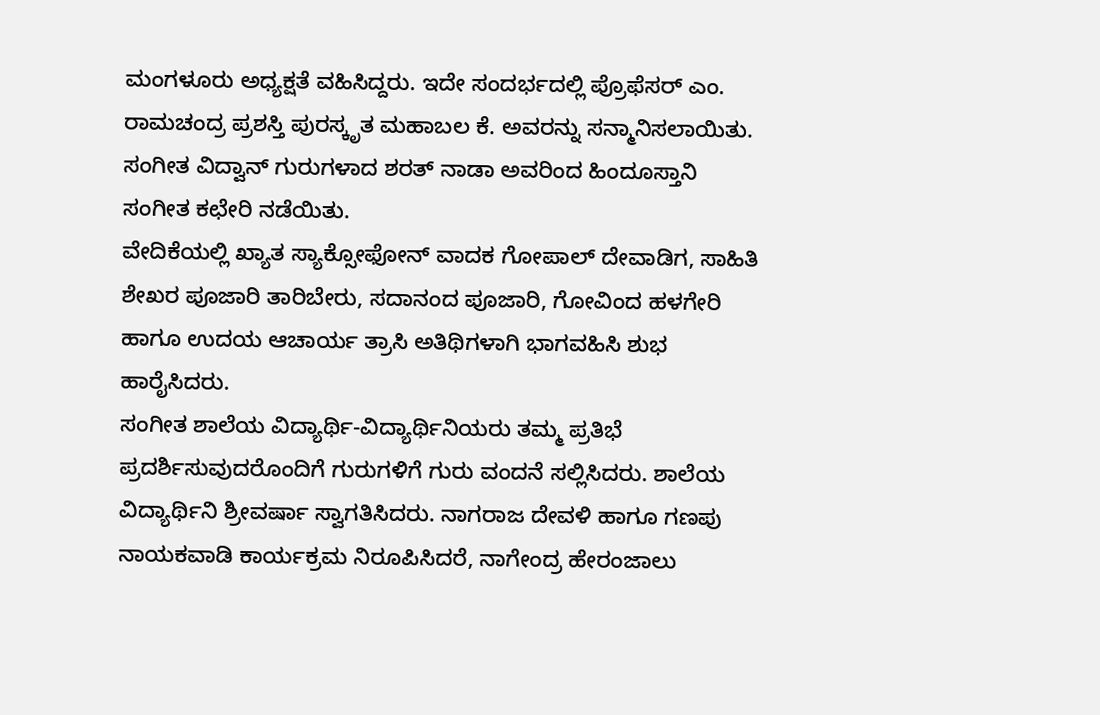ಮಂಗಳೂರು ಅಧ್ಯಕ್ಷತೆ ವಹಿಸಿದ್ದರು. ಇದೇ ಸಂದರ್ಭದಲ್ಲಿ ಪ್ರೊಫೆಸರ್ ಎಂ. ರಾಮಚಂದ್ರ ಪ್ರಶಸ್ತಿ ಪುರಸ್ಕೃತ ಮಹಾಬಲ ಕೆ. ಅವರನ್ನು ಸನ್ಮಾನಿಸಲಾಯಿತು. ಸಂಗೀತ ವಿದ್ವಾನ್ ಗುರುಗಳಾದ ಶರತ್ ನಾಡಾ ಅವರಿಂದ ಹಿಂದೂಸ್ತಾನಿ ಸಂಗೀತ ಕಛೇರಿ ನಡೆಯಿತು.
ವೇದಿಕೆಯಲ್ಲಿ ಖ್ಯಾತ ಸ್ಯಾಕ್ಸೋಫೋನ್ ವಾದಕ ಗೋಪಾಲ್ ದೇವಾಡಿಗ, ಸಾಹಿತಿ ಶೇಖರ ಪೂಜಾರಿ ತಾರಿಬೇರು, ಸದಾನಂದ ಪೂಜಾರಿ, ಗೋವಿಂದ ಹಳಗೇರಿ ಹಾಗೂ ಉದಯ ಆಚಾರ್ಯ ತ್ರಾಸಿ ಅತಿಥಿಗಳಾಗಿ ಭಾಗವಹಿಸಿ ಶುಭ ಹಾರೈಸಿದರು.
ಸಂಗೀತ ಶಾಲೆಯ ವಿದ್ಯಾರ್ಥಿ-ವಿದ್ಯಾರ್ಥಿನಿಯರು ತಮ್ಮ ಪ್ರತಿಭೆ ಪ್ರದರ್ಶಿಸುವುದರೊಂದಿಗೆ ಗುರುಗಳಿಗೆ ಗುರು ವಂದನೆ ಸಲ್ಲಿಸಿದರು. ಶಾಲೆಯ ವಿದ್ಯಾರ್ಥಿನಿ ಶ್ರೀವರ್ಷಾ ಸ್ವಾಗತಿಸಿದರು. ನಾಗರಾಜ ದೇವಳಿ ಹಾಗೂ ಗಣಪು ನಾಯಕವಾಡಿ ಕಾರ್ಯಕ್ರಮ ನಿರೂಪಿಸಿದರೆ, ನಾಗೇಂದ್ರ ಹೇರಂಜಾಲು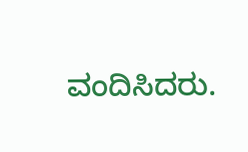ವಂದಿಸಿದರು.